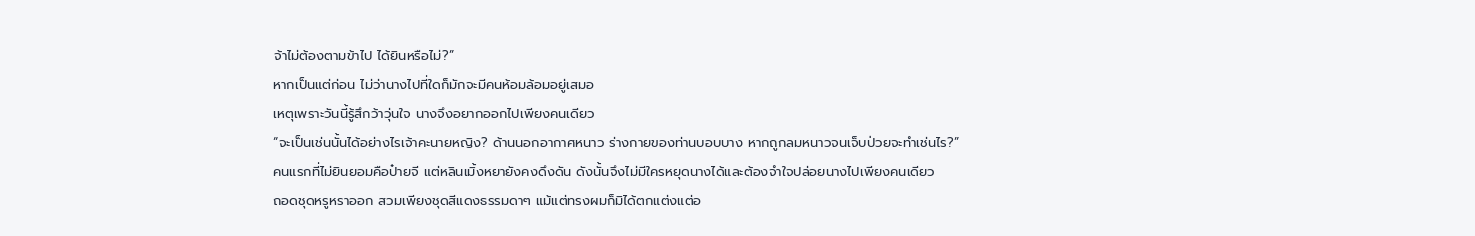จ้าไม่ต้องตามข้าไป ได้ยินหรือไม่?”
หากเป็นแต่ก่อน ไม่ว่านางไปที่ใดก็มักจะมีคนห้อมล้อมอยู่เสมอ
เหตุเพราะวันนี้รู้สึกว้าวุ่นใจ นางจึงอยากออกไปเพียงคนเดียว
“จะเป็นเช่นนั้นได้อย่างไรเจ้าคะนายหญิง? ด้านนอกอากาศหนาว ร่างกายของท่านบอบบาง หากถูกลมหนาวจนเจ็บป่วยจะทำเช่นไร?”
คนแรกที่ไม่ยินยอมคือป๋ายจี แต่หลินเมิ้งหยายังคงดึงดัน ดังนั้นจึงไม่มีใครหยุดนางได้และต้องจำใจปล่อยนางไปเพียงคนเดียว
ถอดชุดหรูหราออก สวมเพียงชุดสีแดงธรรมดาๆ แม้แต่ทรงผมก็มิได้ตกแต่งแต่อ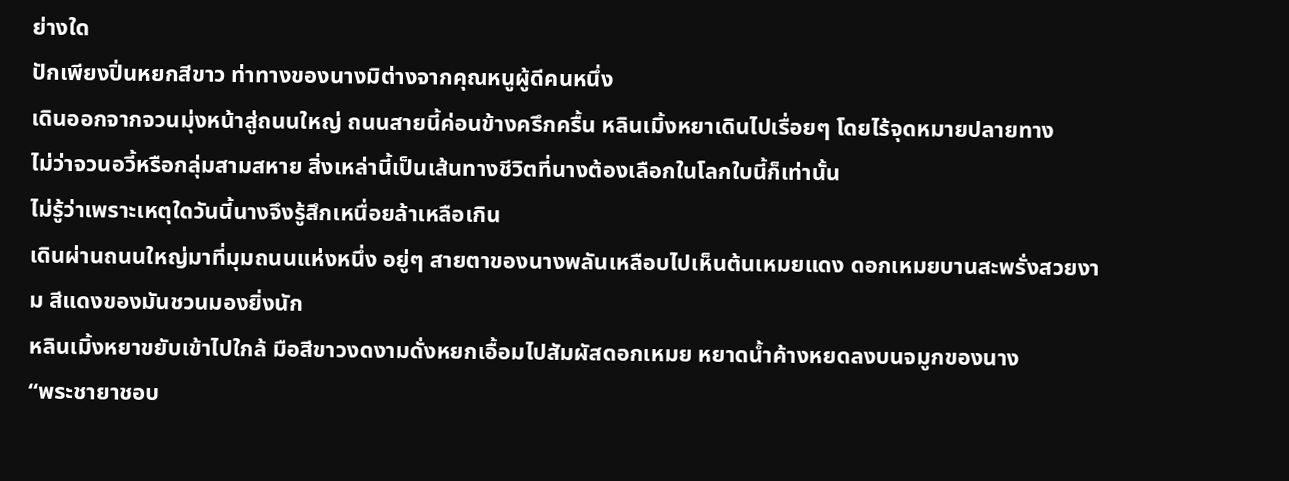ย่างใด
ปักเพียงปิ่นหยกสีขาว ท่าทางของนางมิต่างจากคุณหนูผู้ดีคนหนึ่ง
เดินออกจากจวนมุ่งหน้าสู่ถนนใหญ่ ถนนสายนี้ค่อนข้างครึกครื้น หลินเมิ้งหยาเดินไปเรื่อยๆ โดยไร้จุดหมายปลายทาง
ไม่ว่าจวนอวี้หรือกลุ่มสามสหาย สิ่งเหล่านี้เป็นเส้นทางชีวิตที่นางต้องเลือกในโลกใบนี้ก็เท่านั้น
ไม่รู้ว่าเพราะเหตุใดวันนี้นางจึงรู้สึกเหนื่อยล้าเหลือเกิน
เดินผ่านถนนใหญ่มาที่มุมถนนแห่งหนึ่ง อยู่ๆ สายตาของนางพลันเหลือบไปเห็นต้นเหมยแดง ดอกเหมยบานสะพรั่งสวยงาม สีแดงของมันชวนมองยิ่งนัก
หลินเมิ้งหยาขยับเข้าไปใกล้ มือสีขาวงดงามดั่งหยกเอื้อมไปสัมผัสดอกเหมย หยาดน้ำค้างหยดลงบนจมูกของนาง
“พระชายาชอบ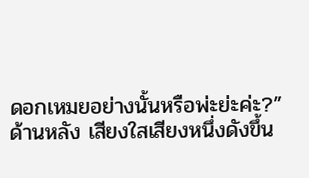ดอกเหมยอย่างนั้นหรือพ่ะย่ะค่ะ?”
ด้านหลัง เสียงใสเสียงหนึ่งดังขึ้น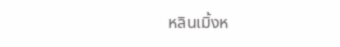หลินเมิ้งห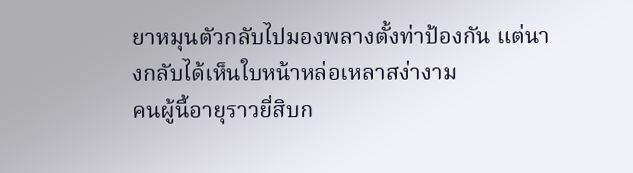ยาหมุนตัวกลับไปมองพลางตั้งท่าป้องกัน แต่นางกลับได้เห็นใบหน้าหล่อเหลาสง่างาม
คนผู้นี้อายุราวยี่สิบก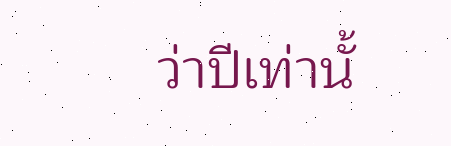ว่าปีเท่านั้